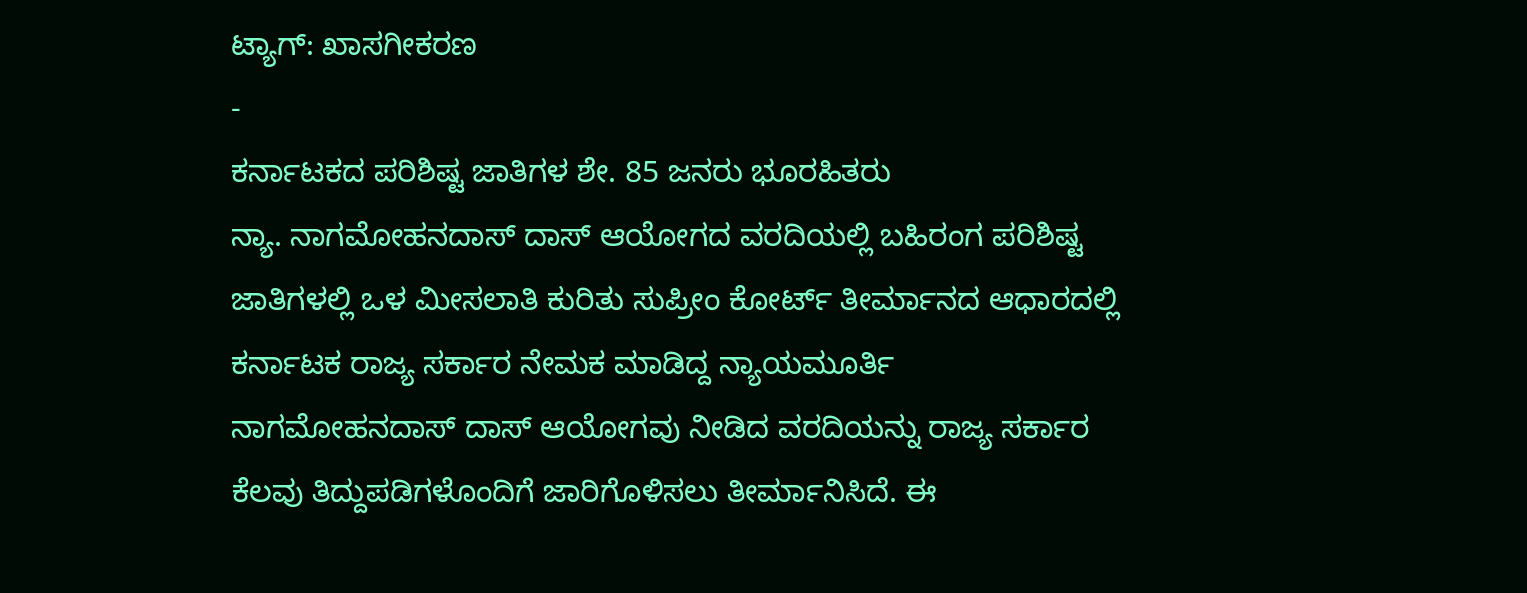ಟ್ಯಾಗ್: ಖಾಸಗೀಕರಣ
-
ಕರ್ನಾಟಕದ ಪರಿಶಿಷ್ಟ ಜಾತಿಗಳ ಶೇ. 85 ಜನರು ಭೂರಹಿತರು
ನ್ಯಾ. ನಾಗಮೋಹನದಾಸ್ ದಾಸ್ ಆಯೋಗದ ವರದಿಯಲ್ಲಿ ಬಹಿರಂಗ ಪರಿಶಿಷ್ಟ ಜಾತಿಗಳಲ್ಲಿ ಒಳ ಮೀಸಲಾತಿ ಕುರಿತು ಸುಪ್ರೀಂ ಕೋರ್ಟ್ ತೀರ್ಮಾನದ ಆಧಾರದಲ್ಲಿ ಕರ್ನಾಟಕ ರಾಜ್ಯ ಸರ್ಕಾರ ನೇಮಕ ಮಾಡಿದ್ದ ನ್ಯಾಯಮೂರ್ತಿ ನಾಗಮೋಹನದಾಸ್ ದಾಸ್ ಆಯೋಗವು ನೀಡಿದ ವರದಿಯನ್ನು ರಾಜ್ಯ ಸರ್ಕಾರ ಕೆಲವು ತಿದ್ದುಪಡಿಗಳೊಂದಿಗೆ ಜಾರಿಗೊಳಿಸಲು ತೀರ್ಮಾನಿಸಿದೆ. ಈ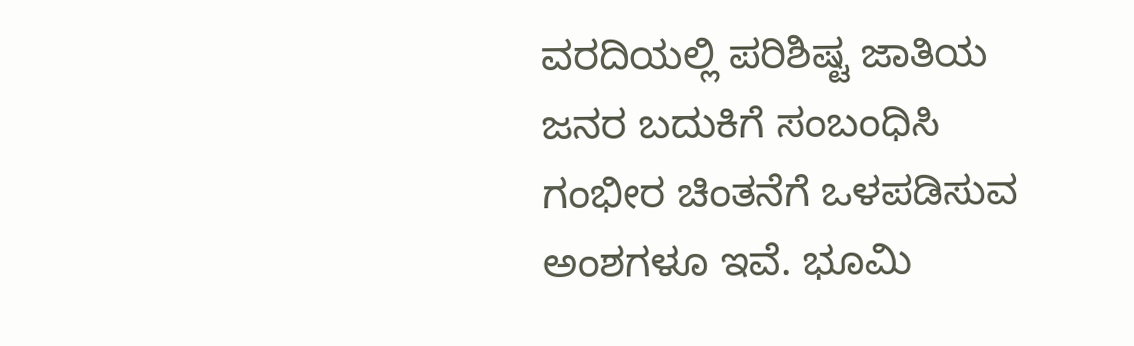ವರದಿಯಲ್ಲಿ ಪರಿಶಿಷ್ಟ ಜಾತಿಯ ಜನರ ಬದುಕಿಗೆ ಸಂಬಂಧಿಸಿ ಗಂಭೀರ ಚಿಂತನೆಗೆ ಒಳಪಡಿಸುವ ಅಂಶಗಳೂ ಇವೆ. ಭೂಮಿ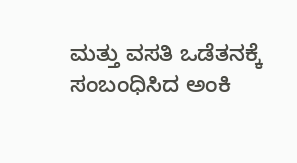ಮತ್ತು ವಸತಿ ಒಡೆತನಕ್ಕೆ ಸಂಬಂಧಿಸಿದ ಅಂಕಿ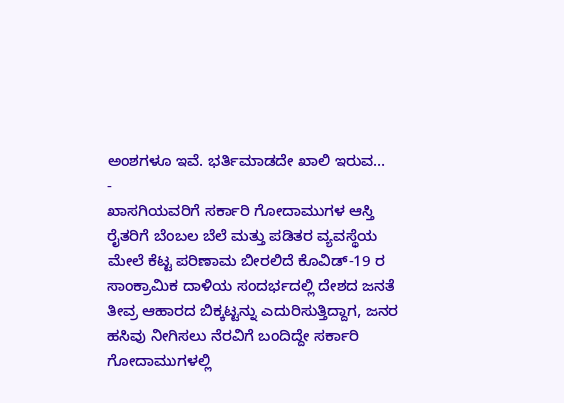ಅಂಶಗಳೂ ಇವೆ. ಭರ್ತಿಮಾಡದೇ ಖಾಲಿ ಇರುವ…
-
ಖಾಸಗಿಯವರಿಗೆ ಸರ್ಕಾರಿ ಗೋದಾಮುಗಳ ಆಸ್ತಿ
ರೈತರಿಗೆ ಬೆಂಬಲ ಬೆಲೆ ಮತ್ತು ಪಡಿತರ ವ್ಯವಸ್ಥೆಯ ಮೇಲೆ ಕೆಟ್ಟ ಪರಿಣಾಮ ಬೀರಲಿದೆ ಕೊವಿಡ್-19 ರ ಸಾಂಕ್ರಾಮಿಕ ದಾಳಿಯ ಸಂದರ್ಭದಲ್ಲಿ ದೇಶದ ಜನತೆ ತೀವ್ರ ಆಹಾರದ ಬಿಕ್ಕಟ್ಟನ್ನು ಎದುರಿಸುತ್ತಿದ್ದಾಗ, ಜನರ ಹಸಿವು ನೀಗಿಸಲು ನೆರವಿಗೆ ಬಂದಿದ್ದೇ ಸರ್ಕಾರಿ ಗೋದಾಮುಗಳಲ್ಲಿ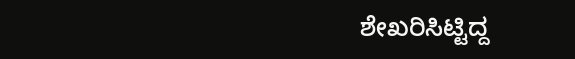ಶೇಖರಿಸಿಟ್ಟಿದ್ದ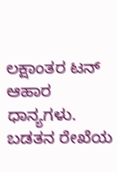ಲಕ್ಷಾಂತರ ಟನ್ ಆಹಾರ ಧಾನ್ಯಗಳು. ಬಡತನ ರೇಖೆಯ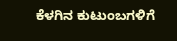ಕೆಳಗಿನ ಕುಟುಂಬಗಳಿಗೆ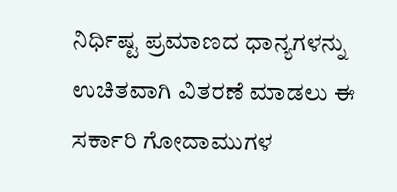ನಿರ್ಧಿಷ್ಟ ಪ್ರಮಾಣದ ಧಾನ್ಯಗಳನ್ನು ಉಚಿತವಾಗಿ ವಿತರಣೆ ಮಾಡಲು ಈ ಸರ್ಕಾರಿ ಗೋದಾಮುಗಳ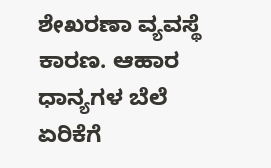ಶೇಖರಣಾ ವ್ಯವಸ್ಥೆ ಕಾರಣ. ಆಹಾರ ಧಾನ್ಯಗಳ ಬೆಲೆ ಏರಿಕೆಗೆ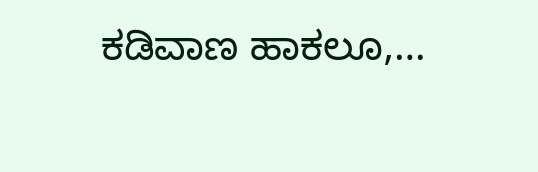ಕಡಿವಾಣ ಹಾಕಲೂ,…